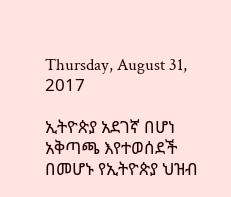Thursday, August 31, 2017

ኢትዮጵያ አደገኛ በሆነ አቅጣጫ እየተወሰደች በመሆኑ የኢትዮጵያ ህዝብ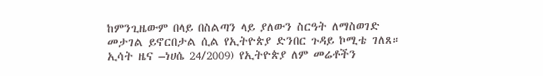ከምንጊዜውም በላይ በስልጣን ላይ ያለውን ስርዓት ለማስወገድ መታገል ይኖርበታል ሲል የኢትዮጵያ ድንበር ጉዳይ ኮሚቴ ገለጸ። ኢሳት ዜና –ነሀሴ 24/2009) የኢትዮጵያ ለም መሬቶችን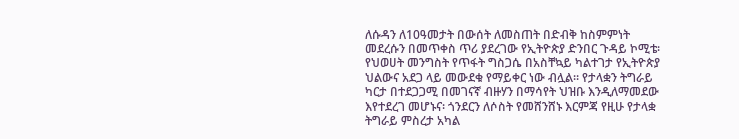ለሱዳን ለ10ዓመታት በውሰት ለመስጠት በድብቅ ከስምምነት መደረሱን በመጥቀስ ጥሪ ያደረገው የኢትዮጵያ ድንበር ጉዳይ ኮሚቴ፡ የህወሀት መንግስት የጥፋት ግስጋሴ በአስቸኳይ ካልተገታ የኢትዮጵያ ህልውና አደጋ ላይ መውደቁ የማይቀር ነው ብሏል። የታላቋን ትግራይ ካርታ በተደጋጋሚ በመገናኛ ብዙሃን በማሳየት ህዝቡ እንዲለማመደው እየተደረገ መሆኑና፡ ጎንደርን ለሶስት የመሸንሸኑ እርምጃ የዚሁ የታላቋ ትግራይ ምስረታ አካል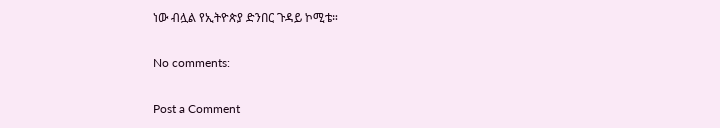ነው ብሏል የኢትዮጵያ ድንበር ጉዳይ ኮሚቴ።

No comments:

Post a Comment